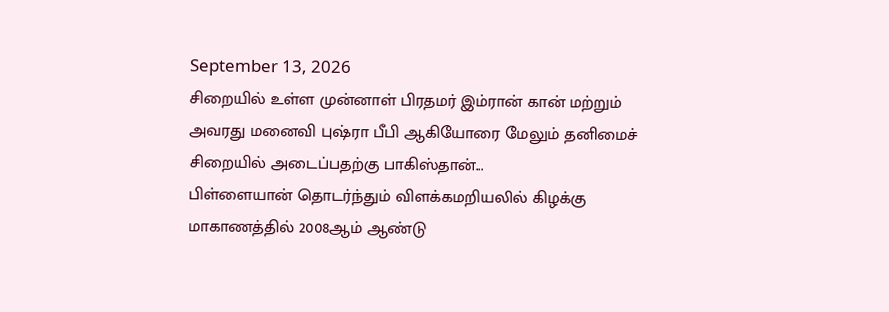September 13, 2026
சிறையில் உள்ள முன்னாள் பிரதமர் இம்ரான் கான் மற்றும் அவரது மனைவி புஷ்ரா பீபி ஆகியோரை மேலும் தனிமைச் சிறையில் அடைப்பதற்கு பாகிஸ்தான்...
பிள்ளையான் தொடர்ந்தும் விளக்கமறியலில் கிழக்கு மாகாணத்தில் 2008ஆம் ஆண்டு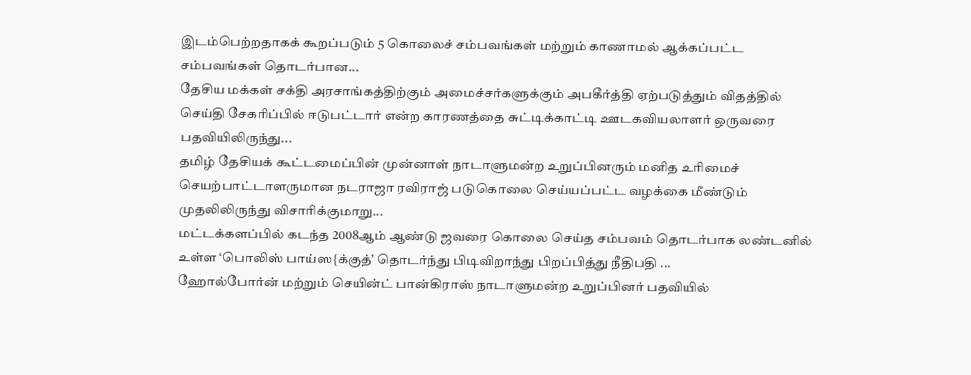இடம்பெற்றதாகக் கூறப்படும் 5 கொலைச் சம்பவங்கள் மற்றும் காணாமல் ஆக்கப்பட்ட சம்பவங்கள் தொடர்பான...
தேசிய மக்கள் சக்தி அரசாங்கத்திற்கும் அமைச்சர்களுக்கும் அபகீர்த்தி ஏற்படுத்தும் விதத்தில் செய்தி சேகரிப்பில் ஈடுபட்டார் என்ற காரணத்தை சுட்டிக்காட்டி ஊடகவியலாளர் ஒருவரை பதவியிலிருந்து...
தமிழ் தேசியக் கூட்டமைப்பின் முன்னாள் நாடாளுமன்ற உறுப்பினரும் மனித உரிமைச் செயற்பாட்டாளருமான நடராஜா ரவிராஜ் படுகொலை செய்யப்பட்ட வழக்கை மீண்டும் முதலிலிருந்து விசாரிக்குமாறு...
மட்டக்களப்பில் கடந்த 2008ஆம் ஆண்டு ஜவரை கொலை செய்த சம்பவம் தொடர்பாக லண்டனில் உள்ள ‘பொலிஸ் பாய்ஸ{க்குத்’ தொடர்ந்து பிடிவிறாந்து பிறப்பித்து நீதிபதி ...
ஹோல்போர்ன் மற்றும் செயின்ட் பான்கிராஸ் நாடாளுமன்ற உறுப்பினர் பதவியில்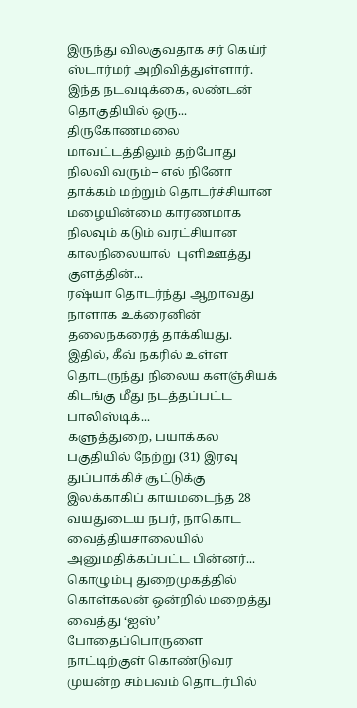இருந்து விலகுவதாக சர் கெய்ர் ஸ்டார்மர் அறிவித்துள்ளார். இந்த நடவடிக்கை, லண்டன் தொகுதியில் ஒரு...
திருகோணமலை மாவட்டத்திலும் தற்போது நிலவி வரும்– எல் நினோ தாக்கம் மற்றும் தொடர்ச்சியான மழையின்மை காரணமாக நிலவும் கடும் வரட்சியான காலநிலையால்  புளிஊத்து குளத்தின்...
ரஷ்யா தொடர்ந்து ஆறாவது நாளாக உக்ரைனின் தலைநகரைத் தாக்கியது.  இதில், கீவ் நகரில் உள்ள தொடருந்து நிலைய களஞ்சியக் கிடங்கு மீது நடத்தப்பட்ட பாலிஸ்டிக்...
களுத்துறை, பயாக்கல பகுதியில் நேற்று (31) இரவு  துப்பாக்கிச் சூட்டுக்கு இலக்காகிப் காயமடைந்த 28 வயதுடைய நபர், நாகொட வைத்தியசாலையில் அனுமதிக்கப்பட்ட பின்னர்...
கொழும்பு துறைமுகத்தில் கொள்கலன் ஒன்றில் மறைத்து வைத்து ‘ஐஸ்’ போதைப்பொருளை நாட்டிற்குள் கொண்டுவர முயன்ற சம்பவம் தொடர்பில்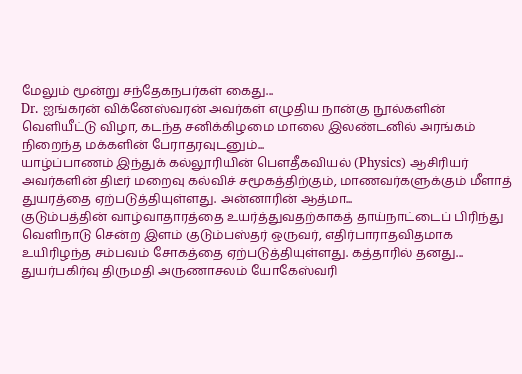மேலும் மூன்று சந்தேகநபர்கள் கைது...
Dr. ஐங்கரன் விக்னேஸ்வரன் அவர்கள் எழுதிய நான்கு நூல்களின் வெளியீட்டு விழா, கடந்த சனிக்கிழமை மாலை இலண்டனில் அரங்கம் நிறைந்த மக்களின் பேராதரவுடனும்...
யாழ்ப்பாணம் இந்துக் கல்லூரியின் பௌதீகவியல் (Physics) ஆசிரியர் அவர்களின் திடீர் மறைவு கல்விச் சமூகத்திற்கும், மாணவர்களுக்கும் மீளாத் துயரத்தை ஏற்படுத்தியுள்ளது. அன்னாரின் ஆத்மா...
குடும்பத்தின் வாழ்வாதாரத்தை உயர்த்துவதற்காகத் தாய்நாட்டைப் பிரிந்து வெளிநாடு சென்ற இளம் குடும்பஸ்தர் ஒருவர், எதிர்பாராதவிதமாக உயிரிழந்த சம்பவம் சோகத்தை ஏற்படுத்தியுள்ளது. கத்தாரில் தனது...
துயர்பகிர்வு திருமதி அருணாசலம் யோகேஸ்வரி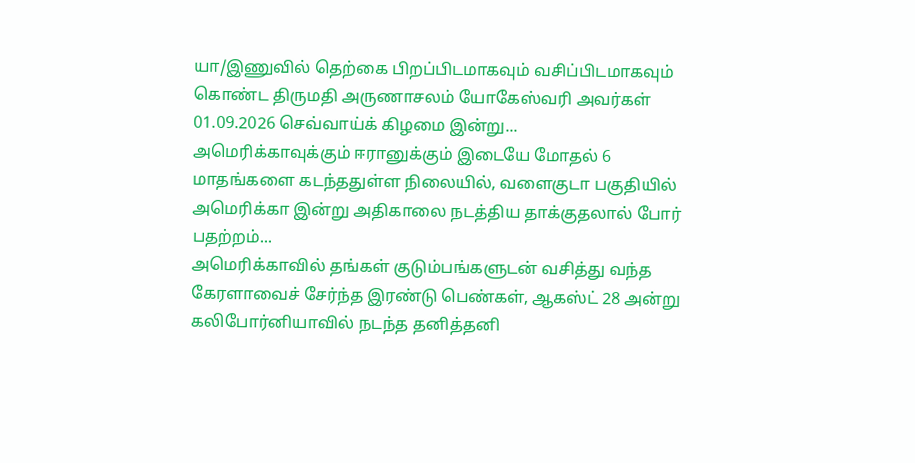யா/இணுவில் தெற்கை பிறப்பிடமாகவும் வசிப்பிடமாகவும் கொண்ட திருமதி அருணாசலம் யோகேஸ்வரி அவர்கள் 01.09.2026 செவ்வாய்க் கிழமை இன்று...
அமெரிக்காவுக்கும் ஈரானுக்கும் இடையே மோதல் 6 மாதங்களை கடந்ததுள்ள நிலையில், வளைகுடா பகுதியில் அமெரிக்கா இன்று அதிகாலை நடத்திய தாக்குதலால் போர் பதற்றம்...
அமெரிக்காவில் தங்கள் குடும்பங்களுடன் வசித்து வந்த கேரளாவைச் சேர்ந்த இரண்டு பெண்கள், ஆகஸ்ட் 28 அன்று கலிபோர்னியாவில் நடந்த தனித்தனி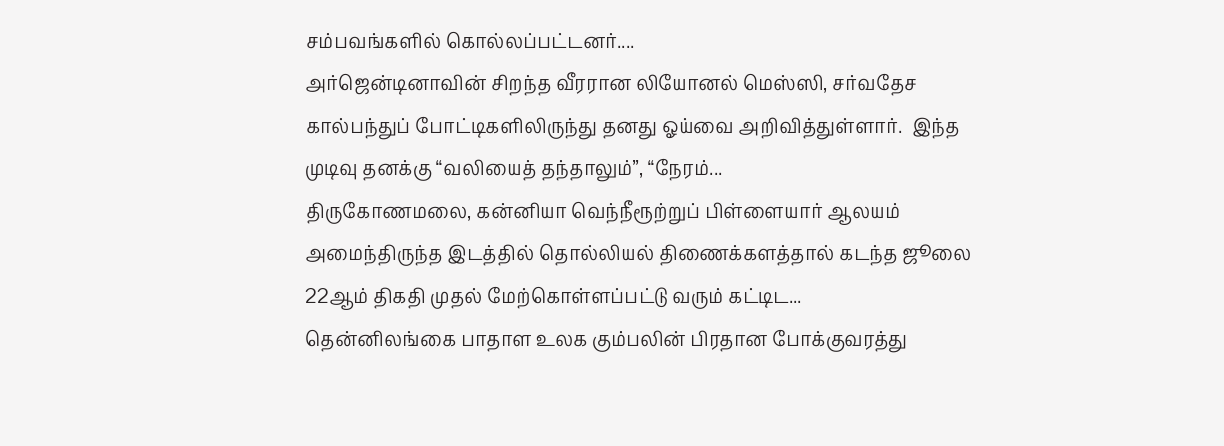சம்பவங்களில் கொல்லப்பட்டனர்....
அர்ஜென்டினாவின் சிறந்த வீரரான லியோனல் மெஸ்ஸி, சர்வதேச கால்பந்துப் போட்டிகளிலிருந்து தனது ஓய்வை அறிவித்துள்ளார்.  இந்த முடிவு தனக்கு “வலியைத் தந்தாலும்”, “நேரம்...
திருகோணமலை, கன்னியா வெந்நீரூற்றுப் பிள்ளையார் ஆலயம் அமைந்திருந்த இடத்தில் தொல்லியல் திணைக்களத்தால் கடந்த ஜூலை 22ஆம் திகதி முதல் மேற்கொள்ளப்பட்டு வரும் கட்டிட...
தென்னிலங்கை பாதாள உலக கும்பலின் பிரதான போக்குவரத்து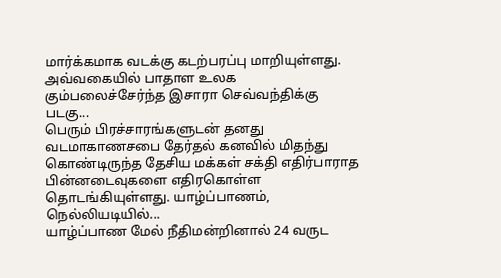மார்க்கமாக வடக்கு கடற்பரப்பு மாறியுள்ளது. அவ்வகையில் பாதாள உலக கும்பலைச்சேர்ந்த இசாரா செவ்வந்திக்கு படகு...
பெரும் பிரச்சாரங்களுடன் தனது வடமாகாணசபை தேர்தல் கனவில் மிதந்து கொண்டிருந்த தேசிய மக்கள் சக்தி எதிர்பாராத பின்னடைவுகளை எதிரகொள்ள தொடங்கியுள்ளது. யாழ்ப்பாணம், நெல்லியடியில்...
யாழ்ப்பாண மேல் நீதிமன்றினால் 24 வருட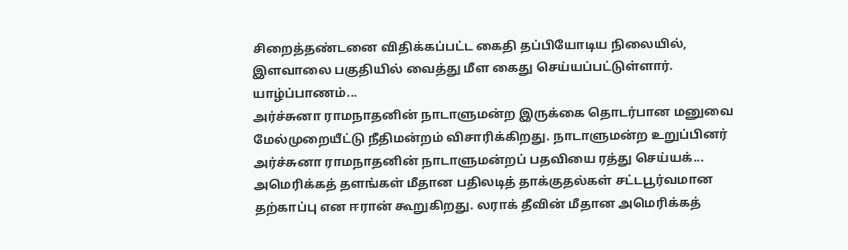சிறைத்தண்டனை விதிக்கப்பட்ட கைதி தப்பியோடிய நிலையில், இளவாலை பகுதியில் வைத்து மீள கைது செய்யப்பட்டுள்ளார். யாழ்ப்பாணம்...
அர்ச்சுனா ராமநாதனின் நாடாளுமன்ற இருக்கை தொடர்பான மனுவை மேல்முறையீட்டு நீதிமன்றம் விசாரிக்கிறது. நாடாளுமன்ற உறுப்பினர் அர்ச்சுனா ராமநாதனின் நாடாளுமன்றப் பதவியை ரத்து செய்யக்...
அமெரிக்கத் தளங்கள் மீதான பதிலடித் தாக்குதல்கள் சட்டபூர்வமான தற்காப்பு என ஈரான் கூறுகிறது. லராக் தீவின் மீதான அமெரிக்கத்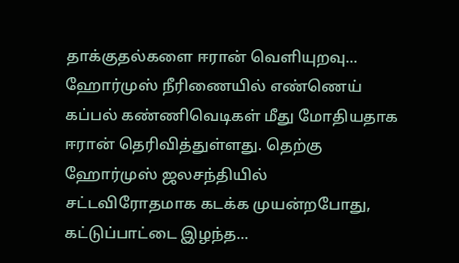தாக்குதல்களை ஈரான் வெளியுறவு...
ஹோர்முஸ் நீரிணையில் எண்ணெய் கப்பல் கண்ணிவெடிகள் மீது மோதியதாக ஈரான் தெரிவித்துள்ளது. தெற்கு ஹோர்முஸ் ஜலசந்தியில் சட்டவிரோதமாக கடக்க முயன்றபோது, கட்டுப்பாட்டை இழந்த...